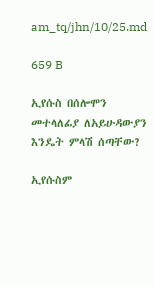am_tq/jhn/10/25.md

659 B

ኢየሱስ በሰሎሞን መተላለፊያ ለአይሁዳውያን እንዴት ምላሽ ሰጣቸው?

ኢየሱስም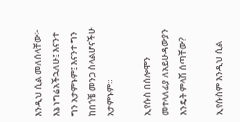እንዲህ ሲል መለሰላቸው፦ እኔ ነግሬአችኋለሁ፤ እናንተ ግን አታምኑም፤ እናንተ ግን ከበጎቼ መንጋ ስላልሆናችሁ አታምኑም።

ኢየሱስ በሰሎሞን መተላለፊያ ለአይሁዳውያን እንዴት ምላሽ ሰጣቸው?

ኢየሱስም እንዲህ ሲል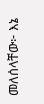መለሰላቸው፦ እኔ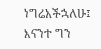ነግሬአችኋለሁ፤ እናንተ ግን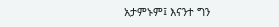አታምኑም፤ እናንተ ግን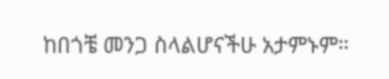ከበጎቼ መንጋ ስላልሆናችሁ አታምኑም።